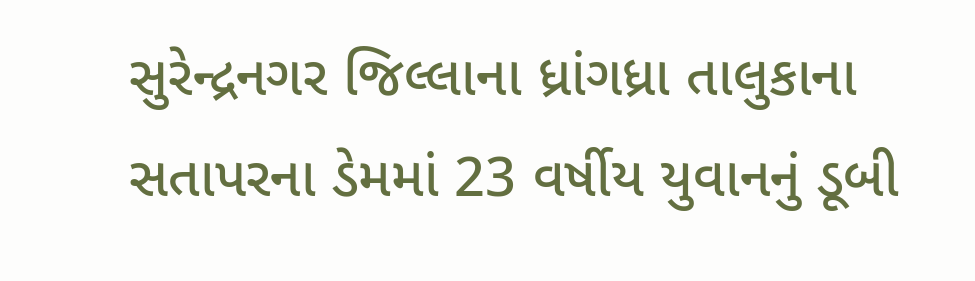સુરેન્દ્રનગર જિલ્લાના ધ્રાંગધ્રા તાલુકાના સતાપરના ડેમમાં 23 વર્ષીય યુવાનનું ડૂબી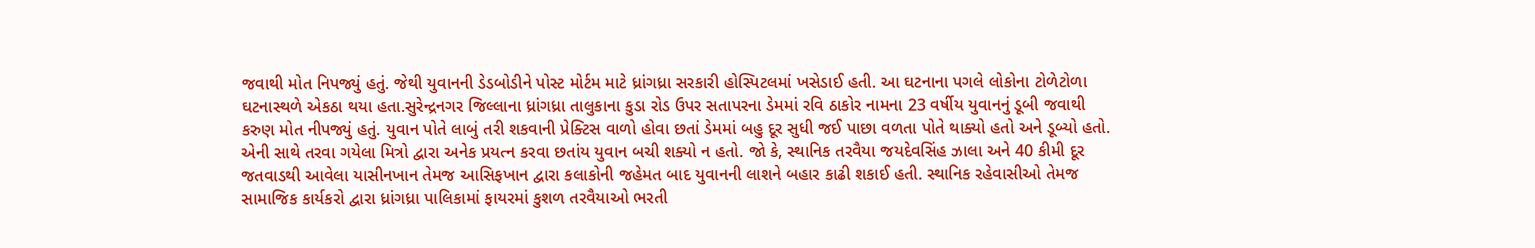જવાથી મોત નિપજ્યું હતું. જેથી યુવાનની ડેડબોડીને પોસ્ટ મોર્ટમ માટે ધ્રાંગધ્રા સરકારી હોસ્પિટલમાં ખસેડાઈ હતી. આ ઘટનાના પગલે લોકોના ટોળેટોળા ઘટનાસ્થળે એકઠા થયા હતા.સુરેન્દ્રનગર જિલ્લાના ધ્રાંગધ્રા તાલુકાના કુડા રોડ ઉપર સતાપરના ડેમમાં રવિ ઠાકોર નામના 23 વર્ષીય યુવાનનું ડૂબી જવાથી કરુણ મોત નીપજ્યું હતું. યુવાન પોતે લાબું તરી શકવાની પ્રેક્ટિસ વાળો હોવા છતાં ડેમમાં બહુ દૂર સુધી જઈ પાછા વળતા પોતે થાક્યો હતો અને ડૂબ્યો હતો. એની સાથે તરવા ગયેલા મિત્રો દ્વારા અનેક પ્રયત્ન કરવા છતાંય યુવાન બચી શક્યો ન હતો. જો કે, સ્થાનિક તરવૈયા જયદેવસિંહ ઝાલા અને 40 કીમી દૂર જતવાડથી આવેલા યાસીનખાન તેમજ આસિફખાન દ્વારા કલાકોની જહેમત બાદ યુવાનની લાશને બહાર કાઢી શકાઈ હતી. સ્થાનિક રહેવાસીઓ તેમજ સામાજિક કાર્યકરો દ્વારા ધ્રાંગધ્રા પાલિકામાં ફાયરમાં કુશળ તરવૈયાઓ ભરતી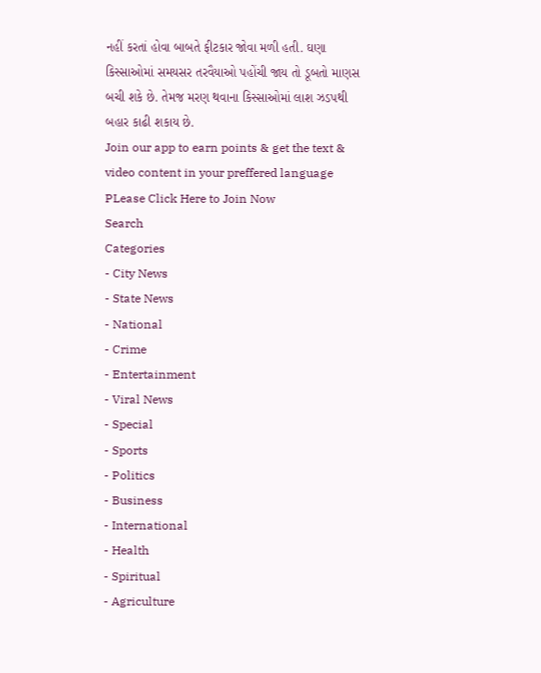નહીં કરતાં હોવા બાબતે ફીટકાર જોવા મળી હતી. ઘણા કિસ્સાઓમાં સમયસર તરવૈયાઓ પહોંચી જાય તો ડૂબતો માણસ બચી શકે છે. તેમજ મરણ થવાના કિસ્સાઓમાં લાશ ઝડપથી બહાર કાઢી શકાય છે.
Join our app to earn points & get the text & video content in your preffered language
PLease Click Here to Join Now
Search
Categories
- City News
- State News
- National
- Crime
- Entertainment
- Viral News
- Special
- Sports
- Politics
- Business
- International
- Health
- Spiritual
- Agriculture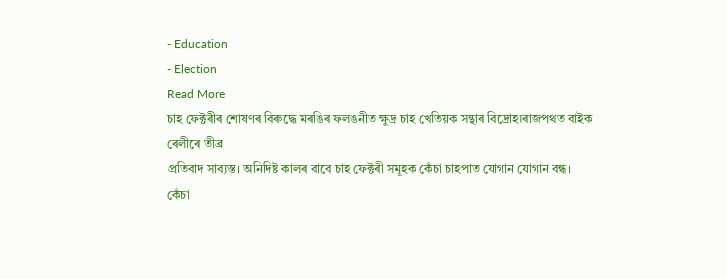- Education
- Election
Read More
চাহ ফেক্টৰীৰ শোষণৰ বিৰুদ্ধে মৰঙিৰ ফলঙনীত ক্ষুদ্ৰ চাহ খেতিয়ক সন্থাৰ বিদ্ৰোহ৷ৰাজপথত বাইক ৰেলীৰে তীব্ৰ
প্ৰতিবাদ সাব্যস্ত। অনিদিষ্ট কালৰ বাবে চাহ ফেক্টৰী সমূহক কেঁচা চাহপাত যোগান যোগান বন্ধ।
কেঁচা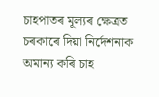চাহপাতৰ মূল্যৰ ক্ষেত্ৰত চৰকাৰে দিয়া নিৰ্দেশনাক অমান্য কৰি চাহ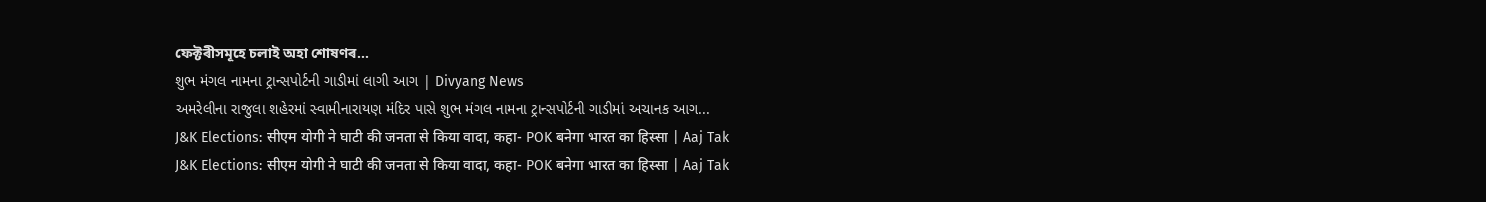ফেক্টৰীসমূহে চলাই অহা শোষণৰ...
શુભ મંગલ નામના ટ્રાન્સપોર્ટની ગાડીમાં લાગી આગ | Divyang News
અમરેલીના રાજુલા શહેરમાં સ્વામીનારાયણ મંદિર પાસે શુભ મંગલ નામના ટ્રાન્સપોર્ટની ગાડીમાં અચાનક આગ...
J&K Elections: सीएम योगी ने घाटी की जनता से किया वादा, कहा- POK बनेगा भारत का हिस्सा | Aaj Tak
J&K Elections: सीएम योगी ने घाटी की जनता से किया वादा, कहा- POK बनेगा भारत का हिस्सा | Aaj Tak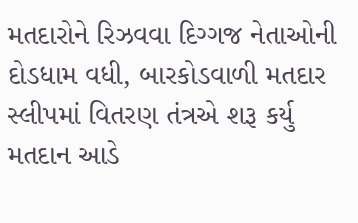મતદારોને રિઝવવા દિગ્ગજ નેતાઓની દોડધામ વધી, બારકોડવાળી મતદાર સ્લીપમાં વિતરણ તંત્રએ શરૂ કર્યુ
મતદાન આડે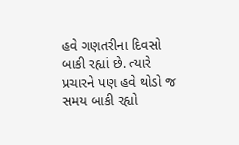હવે ગણતરીના દિવસો બાકી રહ્યાં છે. ત્યારે પ્રચારને પણ હવે થોડો જ સમય બાકી રહ્યો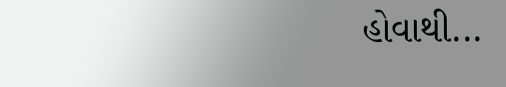હોવાથી...